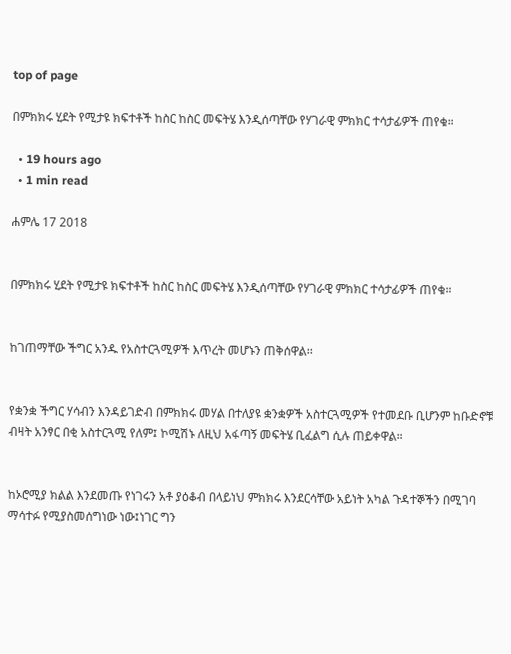top of page

በምክክሩ ሂደት የሚታዩ ክፍተቶች ከስር ከስር መፍትሄ እንዲሰጣቸው የሃገራዊ ምክክር ተሳታፊዎች ጠየቁ።

  • 19 hours ago
  • 1 min read

ሐምሌ 17 2018


በምክክሩ ሂደት የሚታዩ ክፍተቶች ከስር ከስር መፍትሄ እንዲሰጣቸው የሃገራዊ ምክክር ተሳታፊዎች ጠየቁ።


ከገጠማቸው ችግር አንዱ የአስተርጓሚዎች እጥረት መሆኑን ጠቅሰዋል፡፡


የቋንቋ ችግር ሃሳብን እንዳይገድብ በምክክሩ መሃል በተለያዩ ቋንቋዎች አስተርጓሚዎች የተመደቡ ቢሆንም ከቡድኖቹ ብዛት አንፃር በቂ አስተርጓሚ የለም፤ ኮሚሽኑ ለዚህ አፋጣኝ መፍትሄ ቢፈልግ ሲሉ ጠይቀዋል።


ከኦሮሚያ ክልል እንደመጡ የነገሩን አቶ ያዕቆብ በላይነህ ምክክሩ እንደርሳቸው አይነት አካል ጉዳተኞችን በሚገባ ማሳተፉ የሚያስመሰግነው ነው፤ነገር ግን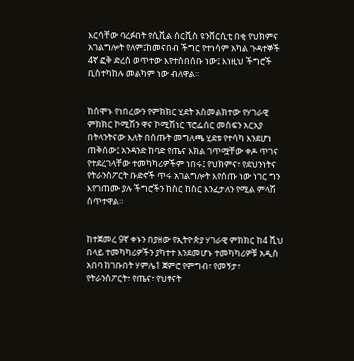እርሳቸው ባረፉበት የሲቪል ሰርቪስ ዩንቨርሲቲ በቂ የህክምና አገልግሎት የለም፤ከመናበብ ችግር የተነሳም አካል ጉዳተኞች 4ኛ ፎቅ ድረስ ወጥተው እየተሰበሰቡ ነው፤ እነዚህ ችግሮች ቢስተካከሉ መልካም ነው ብለዋል።


ከሰሞኑ የነበረውን የምክክር ሂደት አስመልክተው የሃገራዊ ምክክር ኮሚሽን ዋና ኮሚሽነር ፕሮፌሰር መስፍን አርአያ በትላንትናው እለት በሰጡት መግለጫ ሂደቱ የተሳካ እንደሆነ ጠቅሰው፤ አንዳንድ ከባድ የጤና እክል ገጥሟቸው ቀዶ ጥገና የተደረገላቸው ተመካካሪዎችም ነበሩ፤ የህክምና፣ የደህንነትና የትራንስፖርት ቡድኖች ጥሩ አገልግሎት እየሰጡ ነው ነገር ግን እየገጠሙ ያሉ ችግሮችን ከስር ከስር እንፈታለን የሚል ምላሽ ሰጥተዋል።


ከተጀመረ 9ኛ ቀኑን በያዘው የኢትዮጵያ ሃገራዊ ምክክር ከ4 ሺህ በላይ ተመካካሪዎችን ያካተተ እንደመሆኑ ተመካካሪዎቹ አዲስ አበባ ከገቡበት ሃምሌ1 ጀምሮ የምግብ፣ የመኝታ፣ የትራንስፖርት፣ የጤና፣ የህፃናት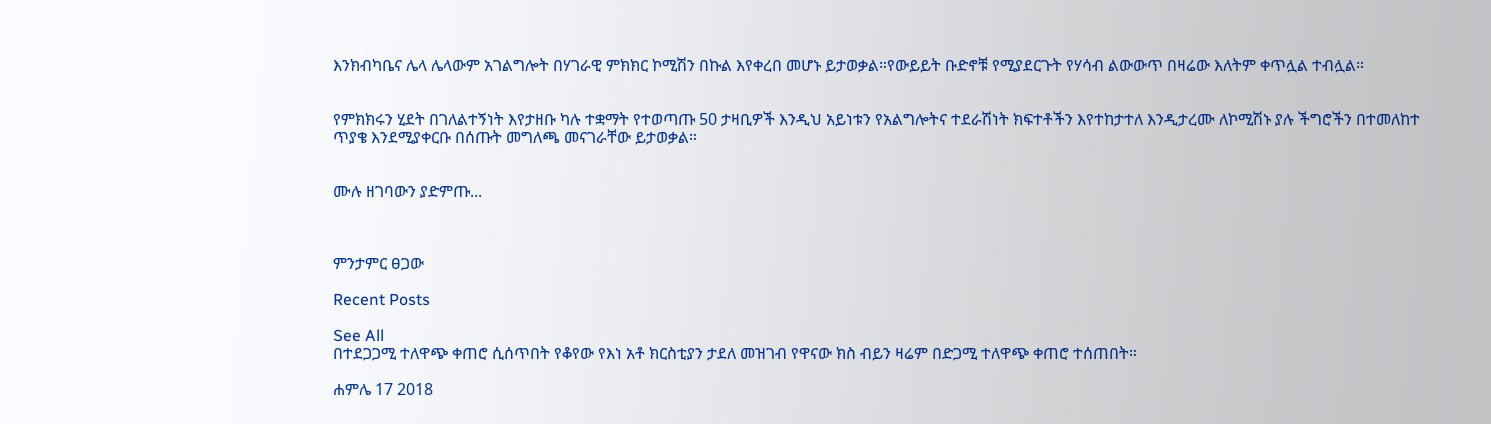እንክብካቤና ሌላ ሌላውም አገልግሎት በሃገራዊ ምክክር ኮሚሽን በኩል እየቀረበ መሆኑ ይታወቃል።የውይይት ቡድኖቹ የሚያደርጉት የሃሳብ ልውውጥ በዛሬው እለትም ቀጥሏል ተብሏል።


የምክክሩን ሂደት በገለልተኝነት እየታዘቡ ካሉ ተቋማት የተወጣጡ 50 ታዛቢዎች እንዲህ አይነቱን የአልግሎትና ተደራሽነት ክፍተቶችን እየተከታተለ እንዲታረሙ ለኮሚሽኑ ያሉ ችግሮችን በተመለከተ ጥያቄ እንደሚያቀርቡ በሰጡት መግለጫ መናገራቸው ይታወቃል።


ሙሉ ዘገባውን ያድምጡ...



ምንታምር ፀጋው

Recent Posts

See All
በተደጋጋሚ ተለዋጭ ቀጠሮ ሲሰጥበት የቆየው የእነ አቶ ክርስቲያን ታደለ መዝገብ የዋናው ክስ ብይን ዛሬም በድጋሚ ተለዋጭ ቀጠሮ ተሰጠበት።

ሐምሌ 17 2018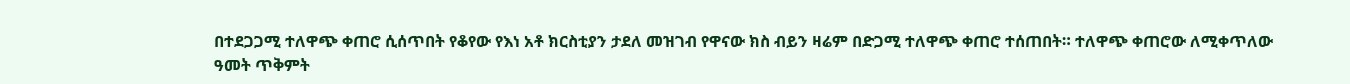በተደጋጋሚ ተለዋጭ ቀጠሮ ሲሰጥበት የቆየው የእነ አቶ ክርስቲያን ታደለ መዝገብ የዋናው ክስ ብይን ዛሬም በድጋሚ ተለዋጭ ቀጠሮ ተሰጠበት። ተለዋጭ ቀጠሮው ለሚቀጥለው ዓመት ጥቅምት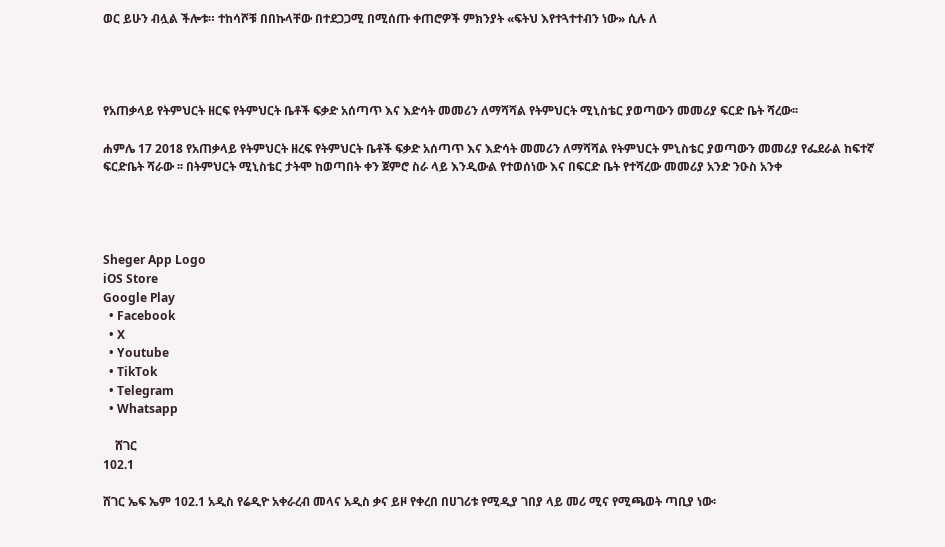ወር ይሁን ብሏል ችሎቱ። ተከሳሾቹ በበኩላቸው በተደጋጋሚ በሚሰጡ ቀጠሮዎች ምክንያት «ፍትህ እየተጓተተብን ነው» ሲሉ ለ




የአጠቃላይ የትምህርት ዘርፍ የትምህርት ቤቶች ፍቃድ አሰጣጥ እና እድሳት መመሪን ለማሻሻል የትምህርት ሚኒስቴር ያወጣውን መመሪያ ፍርድ ቤት ሻረው፡፡

ሐምሌ 17 2018 የአጠቃላይ የትምህርት ዘረፍ የትምህርት ቤቶች ፍቃድ አሰጣጥ እና እድሳት መመሪን ለማሻሻል የትምህርት ምኒስቴር ያወጣውን መመሪያ የፌደራል ከፍተኛ ፍርድቤት ሻራው ፡፡ በትምህርት ሚኒስቴር ታትሞ ከወጣበት ቀን ጀምሮ ስራ ላይ እንዲውል የተወሰነው እና በፍርድ ቤት የተሻረው መመሪያ አንድ ንዑስ አንቀ




Sheger App Logo
iOS Store
Google Play
  • Facebook
  • X
  • Youtube
  • TikTok
  • Telegram
  • Whatsapp

    ሸገር
102.1

ሸገር ኤፍ ኤም 102.1 አዲስ የሬዲዮ አቀራረብ መላና አዲስ ቃና ይዞ የቀረበ በሀገሪቱ የሚዲያ ገበያ ላይ መሪ ሚና የሚጫወት ጣቢያ ነው፡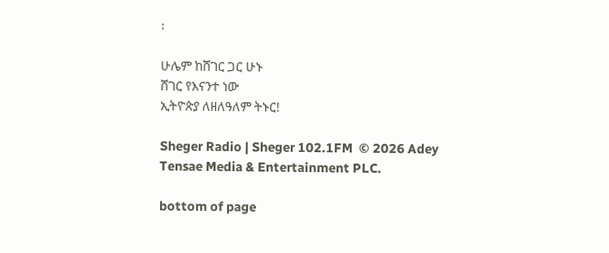፡

ሁሌም ከሸገር ጋር ሁኑ
ሸገር የእናንተ ነው
ኢትዮጵያ ለዘለዓለም ትኑር!

Sheger Radio | Sheger 102.1FM  © 2026 Adey Tensae Media & Entertainment PLC.

bottom of page